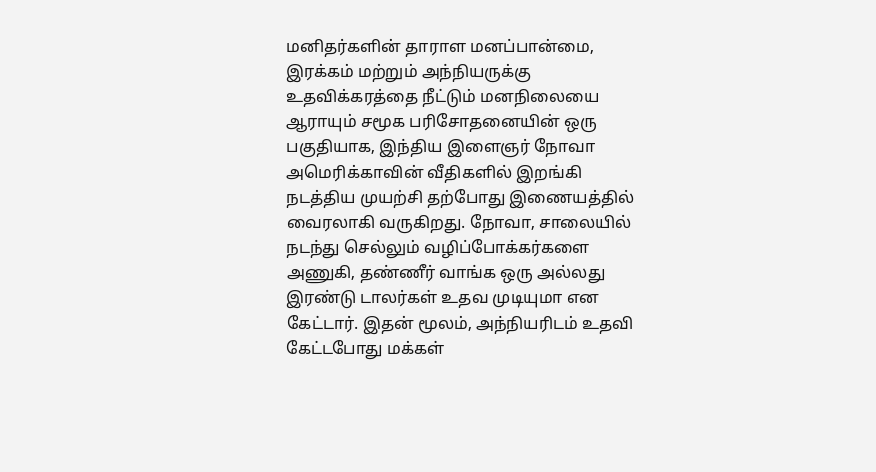மனிதர்களின் தாராள மனப்பான்மை, இரக்கம் மற்றும் அந்நியருக்கு உதவிக்கரத்தை நீட்டும் மனநிலையை ஆராயும் சமூக பரிசோதனையின் ஒரு பகுதியாக, இந்திய இளைஞர் நோவா அமெரிக்காவின் வீதிகளில் இறங்கி நடத்திய முயற்சி தற்போது இணையத்தில் வைரலாகி வருகிறது. நோவா, சாலையில் நடந்து செல்லும் வழிப்போக்கர்களை அணுகி, தண்ணீர் வாங்க ஒரு அல்லது இரண்டு டாலர்கள் உதவ முடியுமா என கேட்டார். இதன் மூலம், அந்நியரிடம் உதவி கேட்டபோது மக்கள்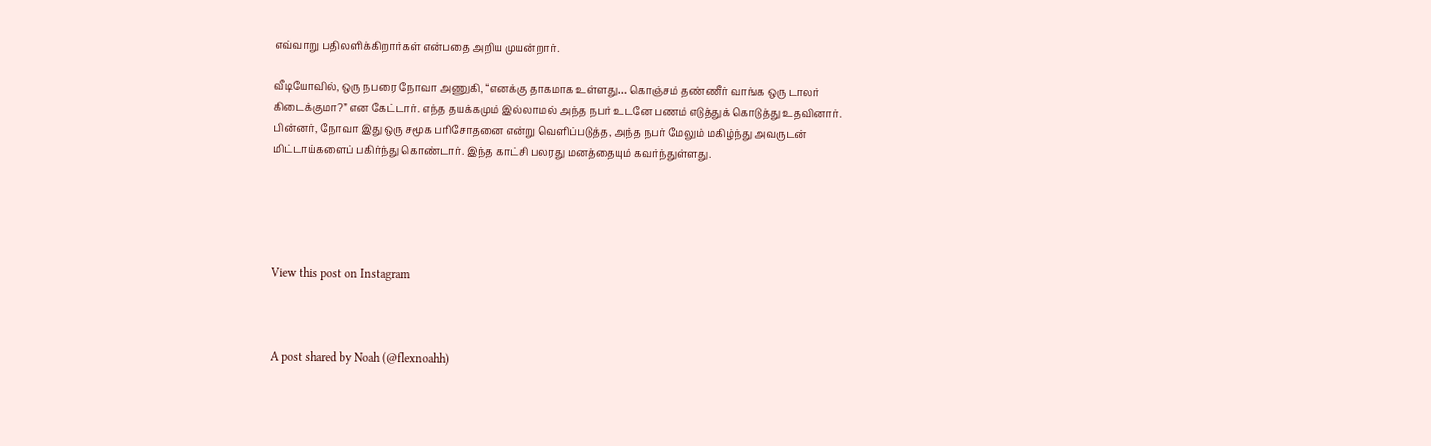எவ்வாறு பதிலளிக்கிறார்கள் என்பதை அறிய முயன்றார்.

வீடியோவில், ஒரு நபரை நோவா அணுகி, “எனக்கு தாகமாக உள்ளது… கொஞ்சம் தண்ணீர் வாங்க ஒரு டாலர் கிடைக்குமா?” என கேட்டார். எந்த தயக்கமும் இல்லாமல் அந்த நபர் உடனே பணம் எடுத்துக் கொடுத்து உதவினார்.  பின்னர், நோவா இது ஒரு சமூக பரிசோதனை என்று வெளிப்படுத்த, அந்த நபர் மேலும் மகிழ்ந்து அவருடன் மிட்டாய்களைப் பகிர்ந்து கொண்டார். இந்த காட்சி பலரது மனத்தையும் கவர்ந்துள்ளது.





View this post on Instagram



A post shared by Noah (@flexnoahh)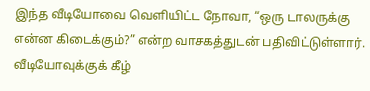இந்த வீடியோவை வெளியிட்ட நோவா, “ஒரு டாலருக்கு என்ன கிடைக்கும்?” என்ற வாசகத்துடன் பதிவிட்டுள்ளார். வீடியோவுக்குக் கீழ்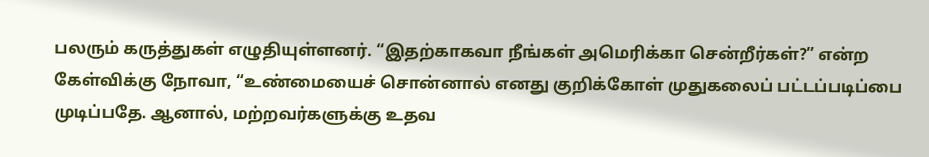பலரும் கருத்துகள் எழுதியுள்ளனர். “இதற்காகவா நீங்கள் அமெரிக்கா சென்றீர்கள்?” என்ற கேள்விக்கு நோவா, “உண்மையைச் சொன்னால் எனது குறிக்கோள் முதுகலைப் பட்டப்படிப்பை முடிப்பதே. ஆனால், மற்றவர்களுக்கு உதவ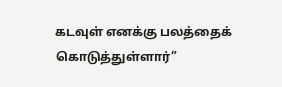கடவுள் எனக்கு பலத்தைக் கொடுத்துள்ளார்”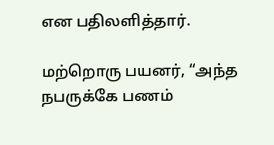என பதிலளித்தார்.

மற்றொரு பயனர், “அந்த நபருக்கே பணம்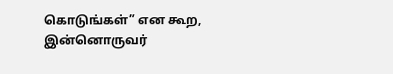கொடுங்கள்” என கூற, இன்னொருவர்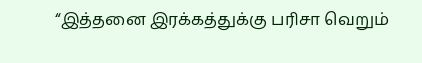“இத்தனை இரக்கத்துக்கு பரிசா வெறும்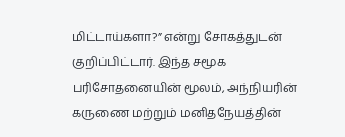மிட்டாய்களா?” என்று சோகத்துடன் குறிப்பிட்டார். இந்த சமூக பரிசோதனையின் மூலம், அந்நியரின் கருணை மற்றும் மனிதநேயத்தின்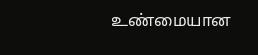உண்மையான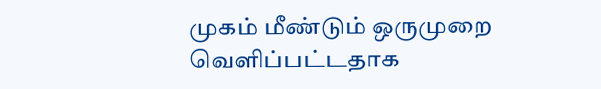முகம் மீண்டும் ஒருமுறை வெளிப்பட்டதாக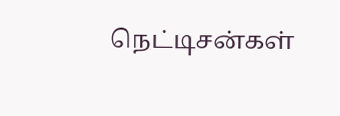நெட்டிசன்கள்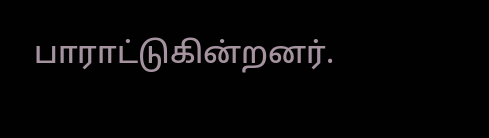பாராட்டுகின்றனர்.